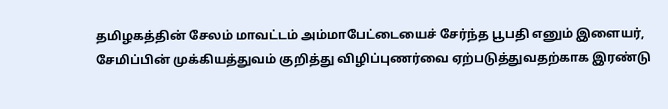தமிழகத்தின் சேலம் மாவட்டம் அம்மாபேட்டையைச் சேர்ந்த பூபதி எனும் இளையர், சேமிப்பின் முக்கியத்துவம் குறித்து விழிப்புணர்வை ஏற்படுத்துவதற்காக இரண்டு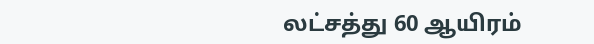லட்சத்து 60 ஆயிரம்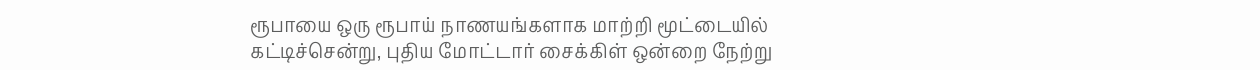ரூபாயை ஒரு ரூபாய் நாணயங்களாக மாற்றி மூட்டையில்
கட்டிச்சென்று, புதிய மோட்டார் சைக்கிள் ஒன்றை நேற்று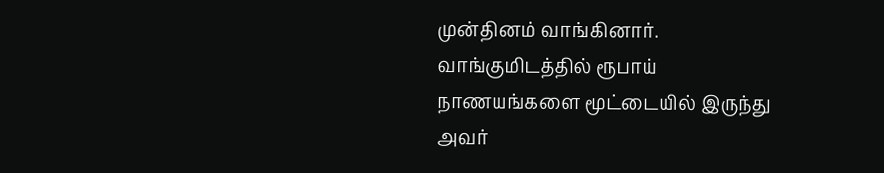முன்தினம் வாங்கினார். வாங்குமிடத்தில் ரூபாய் நாணயங்களை மூட்டையில் இருந்து அவர்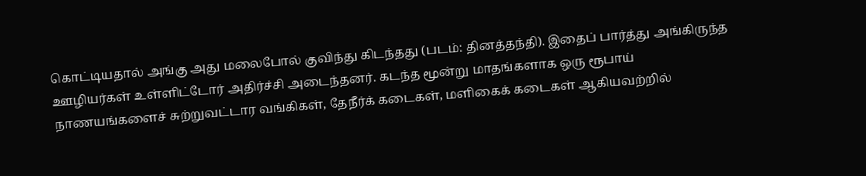கொட்டியதால் அங்கு அது மலைபோல் குவிந்து கிடந்தது (படம்: தினத்தந்தி). இதைப் பார்த்து அங்கிருந்த ஊழியர்கள் உள்ளிட்டோர் அதிர்ச்சி அடைந்தனர். கடந்த மூன்று மாதங்களாக ஒரு ரூபாய் நாணயங்களைச் சுற்றுவட்டார வங்கிகள், தேநீர்க் கடைகள், மளிகைக் கடைகள் ஆகியவற்றில்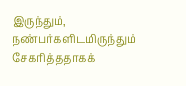இருந்தும், நண்பர்களிடமிருந்தும் சேகரித்ததாகக்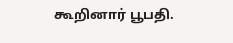கூறினார் பூபதி.